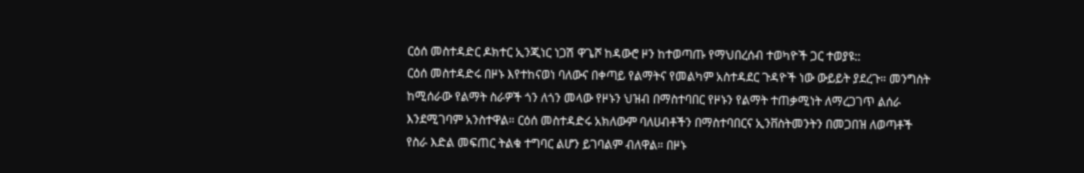ርዕሰ መስተዳድር ዶክተር ኢንጂነር ነጋሽ ዋጌሾ ከዳውሮ ዞን ከተወጣጡ የማህበረሰብ ተወካዮች ጋር ተወያዩ::
ርዕሰ መስተዳድሩ በዞኑ እየተከናወነ ባለውና በቀጣይ የልማትና የመልካም አስተዳደር ጉዳዮች ነው ውይይት ያደረጉ። መንግስት ከሚሰራው የልማት ስራዎች ጎን ለጎን መላው የዞኑን ህዝብ በማስተባበር የዞኑን የልማት ተጠቃሚነት ለማረጋገጥ ልሰራ እንደሚገባም አንስተዋል። ርዕሰ መስተዳድሩ አክለውም ባለሀብቶችን በማስተባበርና ኢንቨስትመንትን በመጋበዝ ለወጣቶች የስራ እድል መፍጠር ትልቁ ተግባር ልሆን ይገባልም ብለዋል። በዞኑ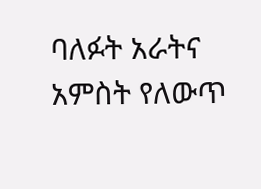ባለፉት አራትና አምስት የለውጥ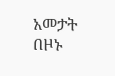አመታት በዞኑ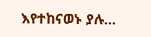እየተከናወኑ ያሉ…